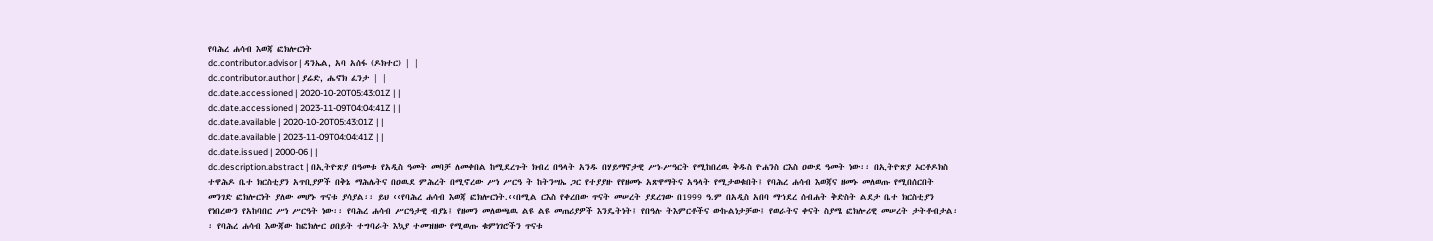የባሕረ ሐሳብ እወጃ ፎክሎርነት
dc.contributor.advisor | ዳንኤል, አባ አሰፋ (ዶክተር) | |
dc.contributor.author | ያሬድ, ሔኖክ ፈንታ | |
dc.date.accessioned | 2020-10-20T05:43:01Z | |
dc.date.accessioned | 2023-11-09T04:04:41Z | |
dc.date.available | 2020-10-20T05:43:01Z | |
dc.date.available | 2023-11-09T04:04:41Z | |
dc.date.issued | 2000-06 | |
dc.description.abstract | በኢትዮጽያ በዓመቱ የአዲስ ዓመት መባቻ ለመቀበል ከሚደረጉት ክብረ በዓላት አንዱ በሃይማኖታዊ ሥነ-ሥዓርት የሚከበረዉ ቅዱስ ዮሐንስ ርእስ ዐውደ ዓመት ነው፡፡ በኢትዮጽያ ኦርቶዶክስ ተዋሕዶ ቤተ ክርስቲያን አጥቢያዎች በቅኔ ማሕሌትና በዐዉደ ምሕረት በሚኖረው ሥነ ሥርዓ ት ከትንሣኤ ጋር የተያያዙ የየዘመኑ አጽዋማትና አዓላት የሚታወቁበት፤ የባሕረ ሐሳብ እወጃና ዘመኑ መለወጡ የሚበሰርበት መንገድ ፎክሎርነት ያለው መሆኑ ጥናቱ ያሳያል፡፡ ይህ ‹‹የባሕረ ሐሳብ እወጃ ፎክሎርነት.‹‹በሚል ርእስ የቀረበው ጥናት መሠረት ያደረገው በ1999 ዓ.ም በአዲስ አበባ ማኀደረ ሰብሐት ቅድስት ልደታ ቤተ ክርስቲያን የነበረውን የአከባበር ሥነ ሥርዓት ነው፡፡ የባሕረ ሐሳብ ሥርዓታዊ ብያኔ፤ የዘመን መለወጫዉ ልዩ ልዩ መጠሪያዎች እንዴትነት፤ የበዓሉ ትእምርቶችና ውኩልነታቻው፤ የወራትና ቀናት ስያሜ ፎክሎሪዊ መሠረት ታትቶብታል፡፡ የባሕረ ሐሳብ እውጃው ከፎክሎር ዐበይት ተግባራት እኳያ ተመዝዘው የሚወጡ ቁምነገሮችን ጥናቱ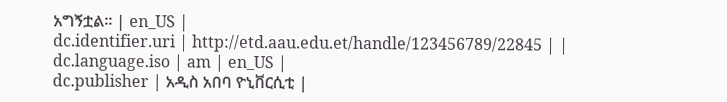አግኝቷል፡፡ | en_US |
dc.identifier.uri | http://etd.aau.edu.et/handle/123456789/22845 | |
dc.language.iso | am | en_US |
dc.publisher | አዲስ አበባ ዮኒቨርሲቲ |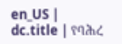en_US |
dc.title | የባሕረ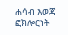ሐሳብ እወጃ ፎክሎርነት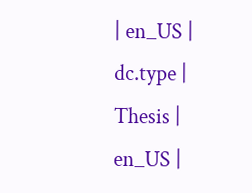| en_US |
dc.type | Thesis | en_US |